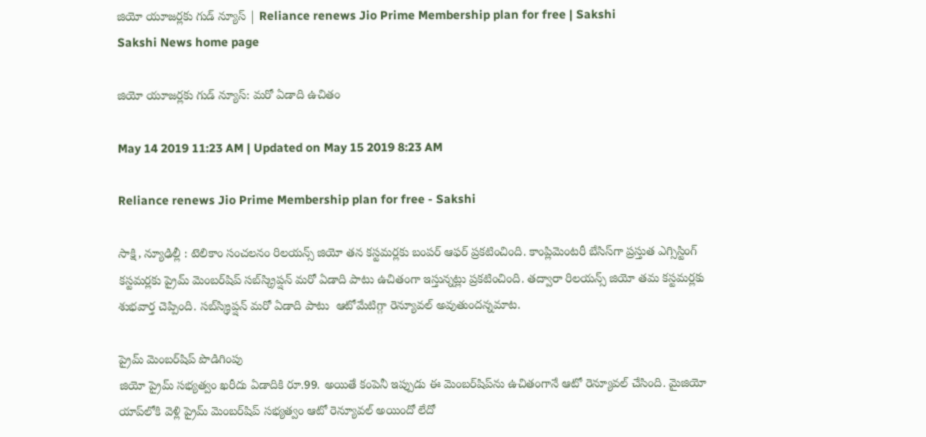జియో యూజర్లకు గుడ్ న్యూస్ | Reliance renews Jio Prime Membership plan for free | Sakshi
Sakshi News home page

జియో యూజర్లకు గుడ్ న్యూస్: మరో ఏడాది ఉచితం

May 14 2019 11:23 AM | Updated on May 15 2019 8:23 AM

Reliance renews Jio Prime Membership plan for free - Sakshi

సాక్షి, న్యూఢిల్లీ : టెలికాం సంచలనం రిలయన్స్‌ జియో తన కస్టమర్లకు బంపర్‌ ఆఫర్‌ ప్రకటించింది. కాంప్లిమెంటరీ బేసిస్‌గా ప్రస్తుత ఎగ్సిస్టింగ్ కస్టమర్లకు ప్రైమ్ మెంబర్‌షిప్ సబ్‌స్క్రిప్షన్ మరో ఏడాది పాటు ఉచితంగా ఇస్తున్నట్లు ప్రకటించింది. తద్వారా రిలయన్స్ జియో తమ కస్టమర్లకు శుభవార్త చెప్పింది. సబ్‌స్క్రిప్షన్ మరో ఏడాది పాటు  ఆటోమేటిగ్గా రెన్యూవల్ అవుతుందన్నమాట.

ప్రైమ్ మెంబర్‌షిప్ పొడిగింపు
జియో ప్రైమ్ సభ్యత్వం ఖరీదు ఏడాదికి రూ.99. అయితే కంపెనీ ఇప్పుడు ఈ మెంబర్‌షిప్‌ను ఉచితంగానే ఆటో రెన్యూవల్ చేసింది. మైజియో యాప్‌లోకి వెళ్లి ప్రైమ్ మెంబర్‌షిప్ సభ్యత్వం ఆటో రెన్యూవల్ అయిందో లేదో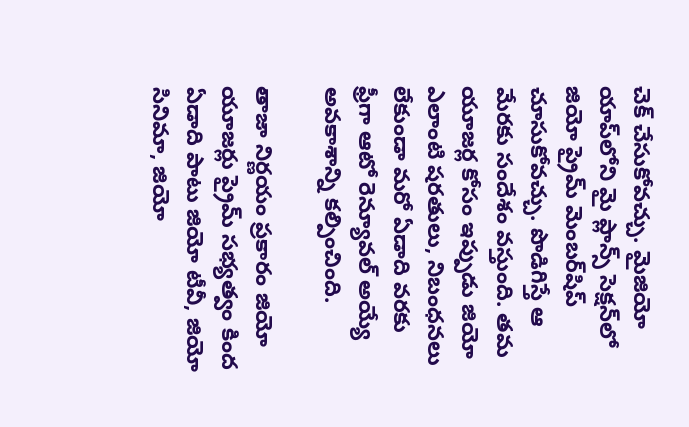చెక్‌ చేసుకోవచ్చు. మైజియో యాప్‌లోని మై ప్లాన్స్ సెక్షన్‌లో జియో ప్రైమ్ మెంబర్‌షిప్ చూసుకోవచ్చు. పొడిగిస్తే ఆ మేరకు సందేశం వస్తుంది. తమ యూజర్ల కోసం ఇప్పుడు జియో ఎలాంటి షరతులు, నిబంధనలు లేకుండా మరో ఏడాది వరకు ఫ్రీగా ఆటో రెన్యూవల్ అయ్యే అవకాశాన్ని కల్పించింది.

తాజా నిర్ణయం ప్రకారం జియో యూజర్లు ప్రైమ్ సభ్యత్వం కింద ఏడాది పాటు జియో టీవీ, జియో సినిమా, జియో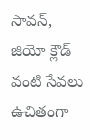సావన్, జియో క్లౌడ్ వంటి సేవలు ఉచితంగా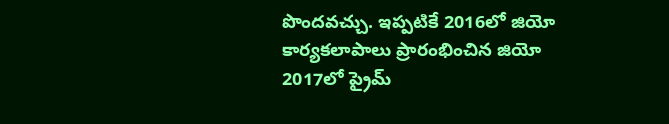పొందవచ్చు. ఇప్పటికే 2016లో జియో కార్యకలాపాలు ప్రారంభించిన జియో 2017లో ప్రైమ్‌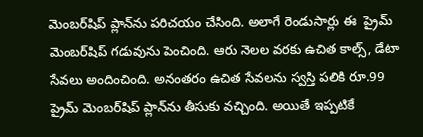మెంబర్‌షిప్‌ ప్లాన్‌ను పరిచయం చేసింది. అలాగే రెండుసార్లు ఈ  ప్రైమ్‌ మెంబర్‌షిప్‌ గడువును పెంచింది. ఆరు నెలల వరకు ఉచిత కాల్స్, డేటా సేవలు అందించింది. అనంతరం ఉచిత సేవలను స్వస్తి పలికి రూ.99 ప్రైమ్ మెంబర్‌షిప్ ప్లాన్‌ను తీసుకు వచ్చింది. అయితే ఇప్పటికే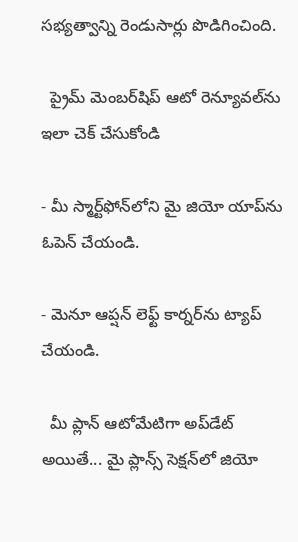సభ్యత్వాన్ని రెండుసార్లు పొడిగించింది.

  ప్రైమ్ మెంబర్‌షిప్ ఆటో రెన్యూవల్‌ను ఇలా చెక్ చేసుకోండి

- మీ స్మార్ట్‌ఫోన్‌లోని మై జియో యాప్‌ను ఓపెన్ చేయండి.

- మెనూ ఆప్షన్ లెఫ్ట్ కార్నర్‌ను ట్యాప్ చేయండి.

  మీ ప్లాన్‌ ఆటోమేటిగా అప్‌డేట్‌ అయితే... మై ప్లాన్స్‌ సెక్షన్‌లో జియో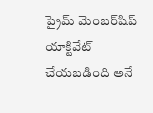ప్రైమ్‌ మెంబర్‌షిప్ యాక్టివేట్‌ చేయబడింది అనే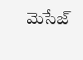మెసేజ్‌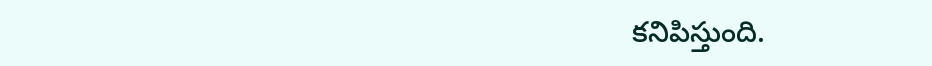కనిపిస్తుంది.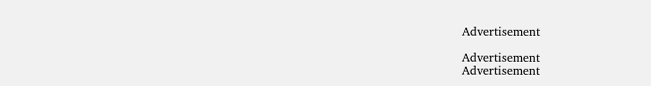Advertisement

Advertisement
Advertisement